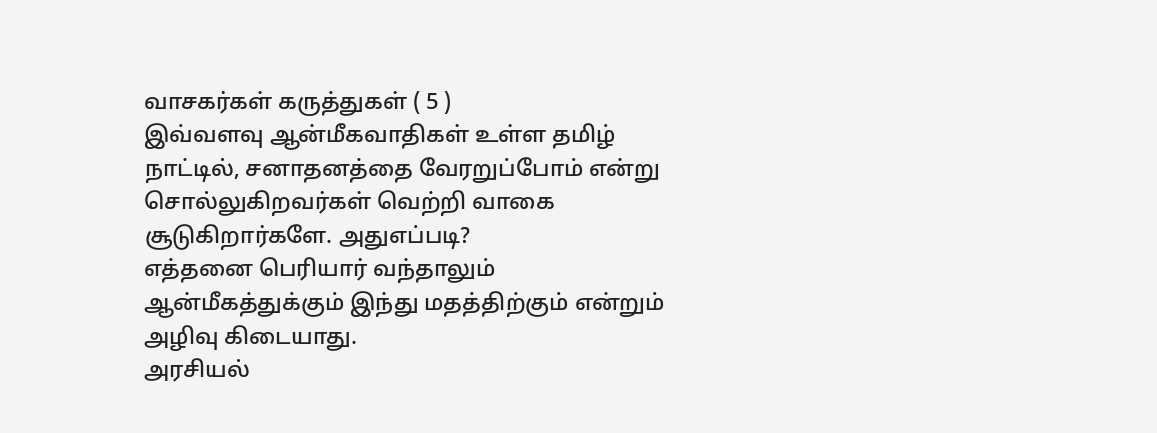வாசகர்கள் கருத்துகள் ( 5 )
இவ்வளவு ஆன்மீகவாதிகள் உள்ள தமிழ் நாட்டில், சனாதனத்தை வேரறுப்போம் என்று சொல்லுகிறவர்கள் வெற்றி வாகை சூடுகிறார்களே. அதுஎப்படி?
எத்தனை பெரியார் வந்தாலும் ஆன்மீகத்துக்கும் இந்து மதத்திற்கும் என்றும் அழிவு கிடையாது.
அரசியல்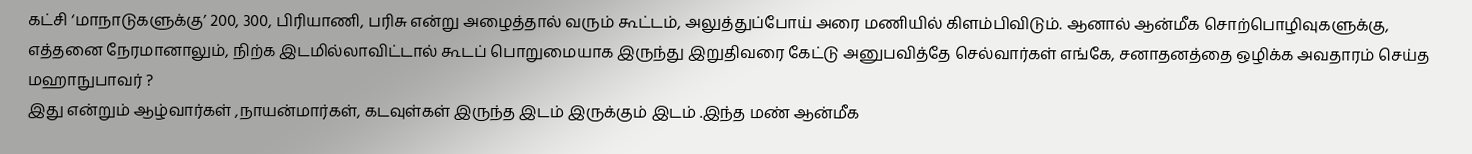கட்சி ‘மாநாடுகளுக்கு’ 200, 300, பிரியாணி, பரிசு என்று அழைத்தால் வரும் கூட்டம், அலுத்துப்போய் அரை மணியில் கிளம்பிவிடும். ஆனால் ஆன்மீக சொற்பொழிவுகளுக்கு, எத்தனை நேரமானாலும், நிற்க இடமில்லாவிட்டால் கூடப் பொறுமையாக இருந்து இறுதிவரை கேட்டு அனுபவித்தே செல்வார்கள் எங்கே, சனாதனத்தை ஒழிக்க அவதாரம் செய்த மஹாநுபாவர் ?
இது என்றும் ஆழ்வார்கள் ,நாயன்மார்கள், கடவுள்கள் இருந்த இடம் இருக்கும் இடம் .இந்த மண் ஆன்மீக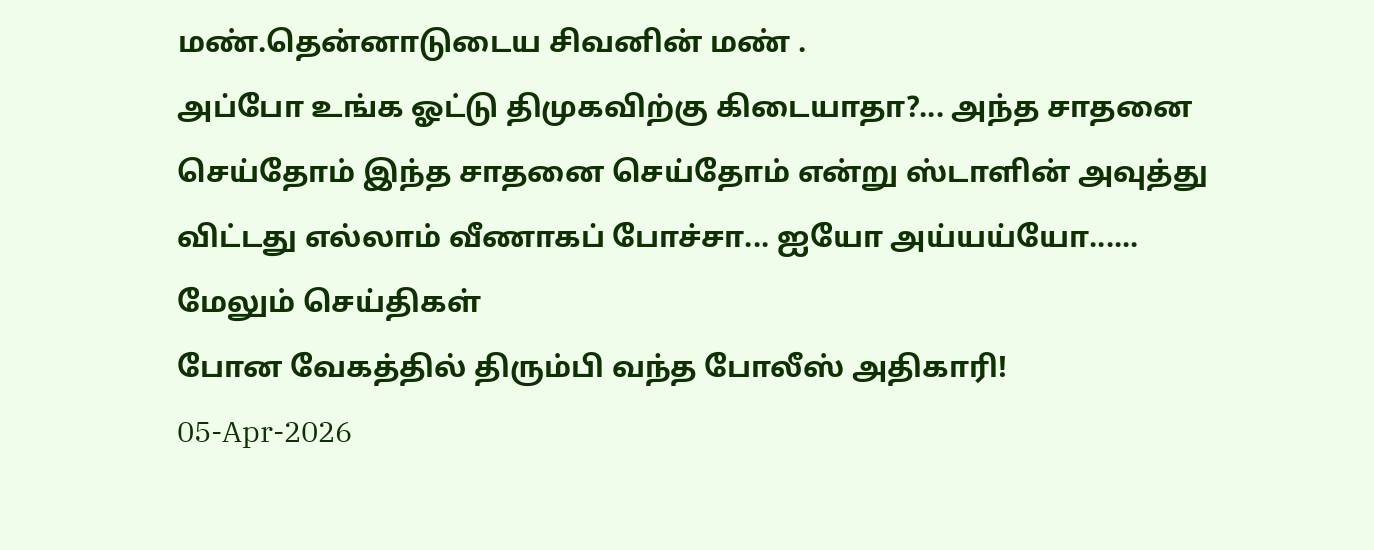மண்.தென்னாடுடைய சிவனின் மண் .
அப்போ உங்க ஓட்டு திமுகவிற்கு கிடையாதா?... அந்த சாதனை செய்தோம் இந்த சாதனை செய்தோம் என்று ஸ்டாளின் அவுத்து விட்டது எல்லாம் வீணாகப் போச்சா... ஐயோ அய்யய்யோ......
மேலும் செய்திகள்
போன வேகத்தில் திரும்பி வந்த போலீஸ் அதிகாரி!
05-Apr-2026